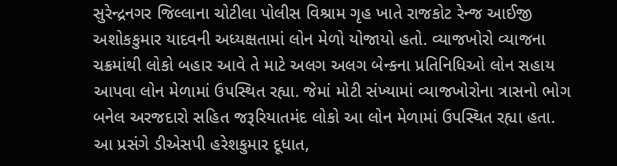સુરેન્દ્રનગર જિલ્લાના ચોટીલા પોલીસ વિશ્રામ ગૃહ ખાતે રાજકોટ રેન્જ આઈજી અશોકકુમાર યાદવની અધ્યક્ષતામાં લોન મેળો યોજાયો હતો. વ્યાજખોરો વ્યાજના ચક્રમાંથી લોકો બહાર આવે તે માટે અલગ અલગ બેન્કના પ્રતિનિધિઓ લોન સહાય આપવા લોન મેળામાં ઉપસ્થિત રહ્યા. જેમાં મોટી સંખ્યામાં વ્યાજખોરોના ત્રાસનો ભોગ બનેલ અરજદારો સહિત જરૂરિયાતમંદ લોકો આ લોન મેળામાં ઉપસ્થિત રહ્યા હતા. આ પ્રસંગે ડીએસપી હરેશકુમાર દૂધાત,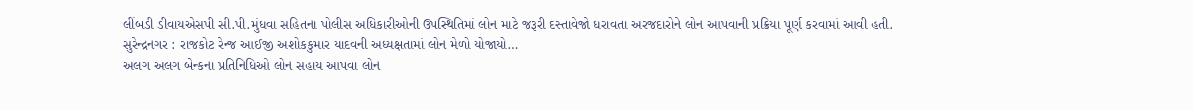લીંબડી ડીવાયએસપી સી.પી.મુંધવા સહિતના પોલીસ અધિકારીઓની ઉપસ્થિતિમાં લોન માટે જરૂરી દસ્તાવેજો ધરાવતા અરજદારોને લોન આપવાની પ્રક્રિયા પૂર્ણ કરવામાં આવી હતી.
સુરેન્દ્રનગર : રાજકોટ રેન્જ આઈજી અશોકકુમાર યાદવની અધ્યક્ષતામાં લોન મેળો યોજાયો…
અલગ અલગ બેન્કના પ્રતિનિધિઓ લોન સહાય આપવા લોન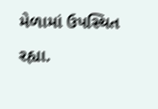મેળામાં ઉપસ્થિત રહ્યા.